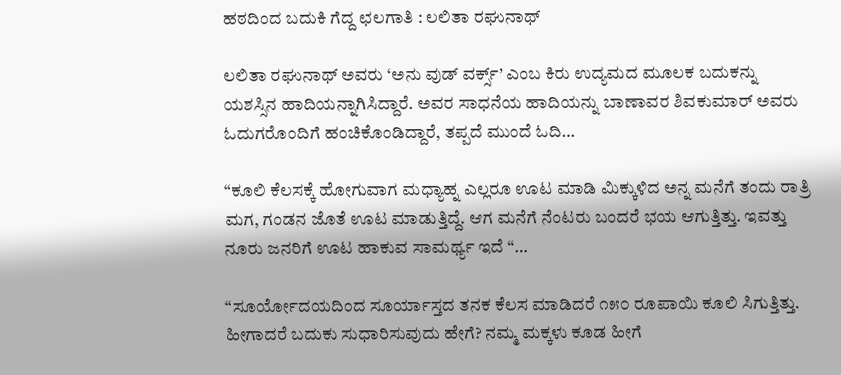ಹಠದಿಂದ ಬದುಕಿ ಗೆದ್ದ ಛಲಗಾತಿ : ಲಲಿತಾ ರಘುನಾಥ್

ಲಲಿತಾ ರಘುನಾಥ್ ಅವರು ‘ಅನು ವುಡ್ ವರ್ಕ್ಸ್’ ಎಂಬ ಕಿರು ಉದ್ಯಮದ ಮೂಲಕ ಬದುಕನ್ನು ಯಶಸ್ಸಿನ ಹಾದಿಯನ್ನಾಗಿಸಿದ್ದಾರೆ. ಅವರ ಸಾಧನೆಯ ಹಾದಿಯನ್ನು ಬಾಣಾವರ ಶಿವಕುಮಾರ್ ಅವರು ಓದುಗರೊಂದಿಗೆ ಹಂಚಿಕೊಂಡಿದ್ದಾರೆ, ತಪ್ಪದೆ ಮುಂದೆ ಓದಿ…

“ಕೂಲಿ ಕೆಲಸಕ್ಕೆ ಹೋಗುವಾಗ ಮಧ್ಯಾಹ್ನ ಎಲ್ಲರೂ ಊಟ ಮಾಡಿ ಮಿಕ್ಕುಳಿದ ಅನ್ನ ಮನೆಗೆ ತಂದು ರಾತ್ರಿ ಮಗ, ಗಂಡನ ಜೊತೆ ಊಟ ಮಾಡುತ್ತಿದ್ದೆ. ಆಗ ಮನೆಗೆ ನೆಂಟರು ಬಂದರೆ ಭಯ ಆಗುತ್ತಿತ್ತು. ಇವತ್ತು ನೂರು ಜನರಿಗೆ ಊಟ ಹಾಕುವ ಸಾಮರ್ಥ್ಯ ಇದೆ “…

“ಸೂರ್ಯೋದಯದಿಂದ ಸೂರ್ಯಾಸ್ತದ ತನಕ ಕೆಲಸ ಮಾಡಿದರೆ ೧೫೦ ರೂಪಾಯಿ ಕೂಲಿ ಸಿಗುತ್ತಿತ್ತು. ಹೀಗಾದರೆ ಬದುಕು ಸುಧಾರಿಸುವುದು ಹೇಗೆ? ನಮ್ಮ ಮಕ್ಕಳು ಕೂಡ ಹೀಗೆ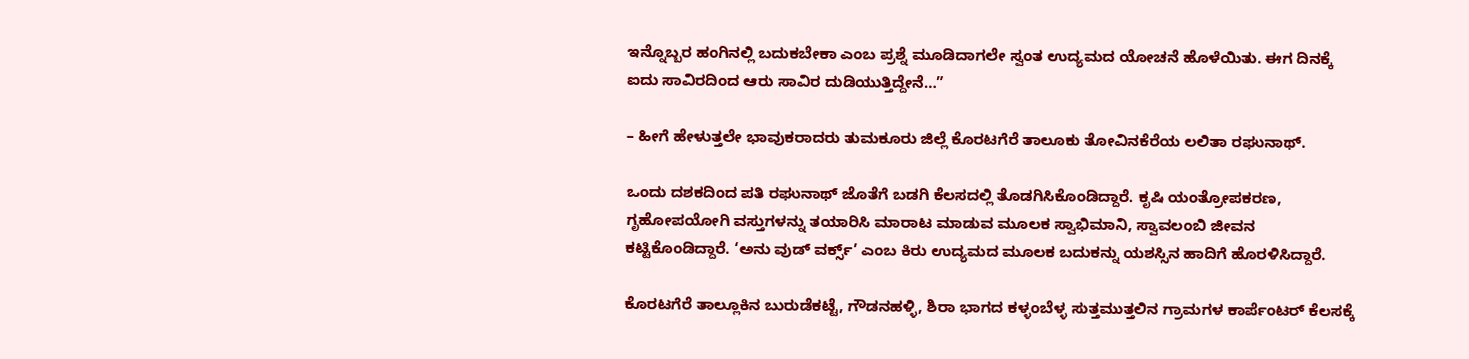ಇನ್ನೊಬ್ಬರ ಹಂಗಿನಲ್ಲಿ ಬದುಕಬೇಕಾ ಎಂಬ ಪ್ರಶ್ನೆ ಮೂಡಿದಾಗಲೇ ಸ್ವಂತ ಉದ್ಯಮದ ಯೋಚನೆ ಹೊಳೆಯಿತು. ಈಗ ದಿನಕ್ಕೆ ಐದು ಸಾವಿರದಿಂದ ಆರು ಸಾವಿರ ದುಡಿಯುತ್ತಿದ್ದೇನೆ…”

– ಹೀಗೆ ಹೇಳುತ್ತಲೇ ಭಾವುಕರಾದರು ತುಮಕೂರು ಜಿಲ್ಲೆ ಕೊರಟಗೆರೆ ತಾಲೂಕು ತೋವಿನಕೆರೆಯ ಲಲಿತಾ ರಘುನಾಥ್.

ಒಂದು ದಶಕದಿಂದ ಪತಿ ರಘುನಾಥ್ ಜೊತೆಗೆ ಬಡಗಿ ಕೆಲಸದಲ್ಲಿ ತೊಡಗಿಸಿಕೊಂಡಿದ್ದಾರೆ. ಕೃಷಿ ಯಂತ್ರೋಪಕರಣ, ಗೃಹೋಪಯೋಗಿ ವಸ್ತುಗಳನ್ನು ತಯಾರಿಸಿ ಮಾರಾಟ ಮಾಡುವ ಮೂಲಕ ಸ್ವಾಭಿಮಾನಿ, ಸ್ವಾವಲಂಬಿ ಜೀವನ ಕಟ್ಟಿಕೊಂಡಿದ್ದಾರೆ. ‘ಅನು ವುಡ್ ವರ್ಕ್ಸ್’ ಎಂಬ ಕಿರು ಉದ್ಯಮದ ಮೂಲಕ ಬದುಕನ್ನು ಯಶಸ್ಸಿನ ಹಾದಿಗೆ ಹೊರಳಿಸಿದ್ದಾರೆ.

ಕೊರಟಗೆರೆ ತಾಲ್ಲೂಕಿನ ಬುರುಡೆಕಟ್ಟೆ, ಗೌಡನಹಳ್ಳಿ, ಶಿರಾ ಭಾಗದ ಕಳ್ಳಂಬೆಳ್ಳ ಸುತ್ತಮುತ್ತಲಿನ ಗ್ರಾಮಗಳ ಕಾರ್ಪೆಂಟರ್ ಕೆಲಸಕ್ಕೆ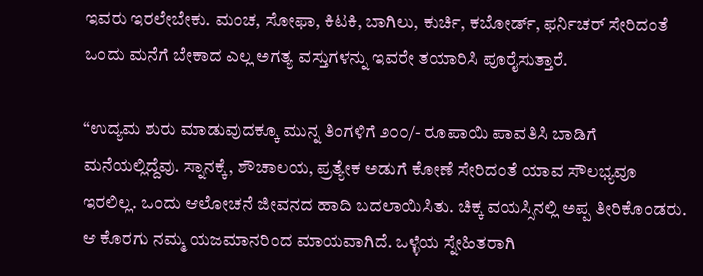ಇವರು ಇರಲೇಬೇಕು. ಮಂಚ, ಸೋಫಾ, ಕಿಟಕಿ, ಬಾಗಿಲು, ಕುರ್ಚಿ, ಕಬೋರ್ಡ್, ಫರ್ನಿಚರ್ ಸೇರಿದಂತೆ ಒಂದು ಮನೆಗೆ ಬೇಕಾದ ಎಲ್ಲ ಅಗತ್ಯ ವಸ್ತುಗಳನ್ನು ಇವರೇ ತಯಾರಿಸಿ ಪೂರೈಸುತ್ತಾರೆ.

“ಉದ್ಯಮ ಶುರು ಮಾಡುವುದಕ್ಕೂ ಮುನ್ನ ತಿಂಗಳಿಗೆ ೨೦೦/- ರೂಪಾಯಿ ಪಾವತಿಸಿ ಬಾಡಿಗೆ ಮನೆಯಲ್ಲಿದ್ದೆವು. ಸ್ನಾನಕ್ಕೆ, ಶೌಚಾಲಯ, ಪ್ರತ್ಯೇಕ ಅಡುಗೆ ಕೋಣೆ ಸೇರಿದಂತೆ ಯಾವ ಸೌಲಭ್ಯವೂ ಇರಲಿಲ್ಲ. ಒಂದು ಆಲೋಚನೆ ಜೀವನದ ಹಾದಿ ಬದಲಾಯಿಸಿತು. ಚಿಕ್ಕ ವಯಸ್ಸಿನಲ್ಲಿ ಅಪ್ಪ ತೀರಿಕೊಂಡರು. ಆ ಕೊರಗು ನಮ್ಮ ಯಜಮಾನರಿಂದ ಮಾಯವಾಗಿದೆ. ಒಳ್ಳೆಯ ಸ್ನೇಹಿತರಾಗಿ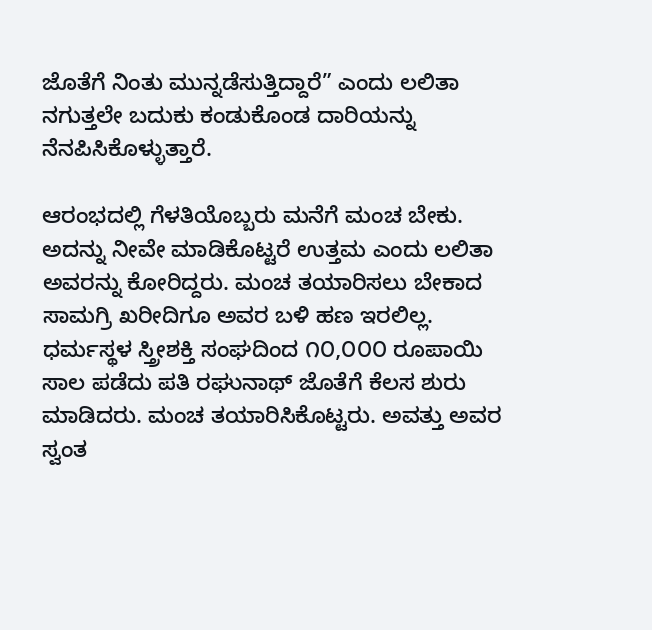ಜೊತೆಗೆ ನಿಂತು ಮುನ್ನಡೆಸುತ್ತಿದ್ದಾರೆ” ಎಂದು ಲಲಿತಾ ನಗುತ್ತಲೇ ಬದುಕು ಕಂಡುಕೊಂಡ ದಾರಿಯನ್ನು ನೆನಪಿಸಿಕೊಳ್ಳುತ್ತಾರೆ.

ಆರಂಭದಲ್ಲಿ ಗೆಳತಿಯೊಬ್ಬರು ಮನೆಗೆ ಮಂಚ ಬೇಕು. ಅದನ್ನು ನೀವೇ ಮಾಡಿಕೊಟ್ಟರೆ ಉತ್ತಮ ಎಂದು ಲಲಿತಾ ಅವರನ್ನು ಕೋರಿದ್ದರು. ಮಂಚ ತಯಾರಿಸಲು ಬೇಕಾದ ಸಾಮಗ್ರಿ ಖರೀದಿಗೂ ಅವರ ಬಳಿ ಹಣ ಇರಲಿಲ್ಲ. ಧರ್ಮಸ್ಥಳ ಸ್ತ್ರೀಶಕ್ತಿ ಸಂಘದಿಂದ ೧೦,೦೦೦ ರೂಪಾಯಿ ಸಾಲ ಪಡೆದು ಪತಿ ರಘುನಾಥ್ ಜೊತೆಗೆ ಕೆಲಸ ಶುರು ಮಾಡಿದರು. ಮಂಚ ತಯಾರಿಸಿಕೊಟ್ಟರು. ಅವತ್ತು ಅವರ ಸ್ವಂತ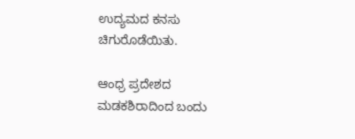ಉದ್ಯಮದ ಕನಸು ಚಿಗುರೊಡೆಯಿತು.

ಆಂಧ್ರ ಪ್ರದೇಶದ ಮಡಕಶಿರಾದಿಂದ ಬಂದು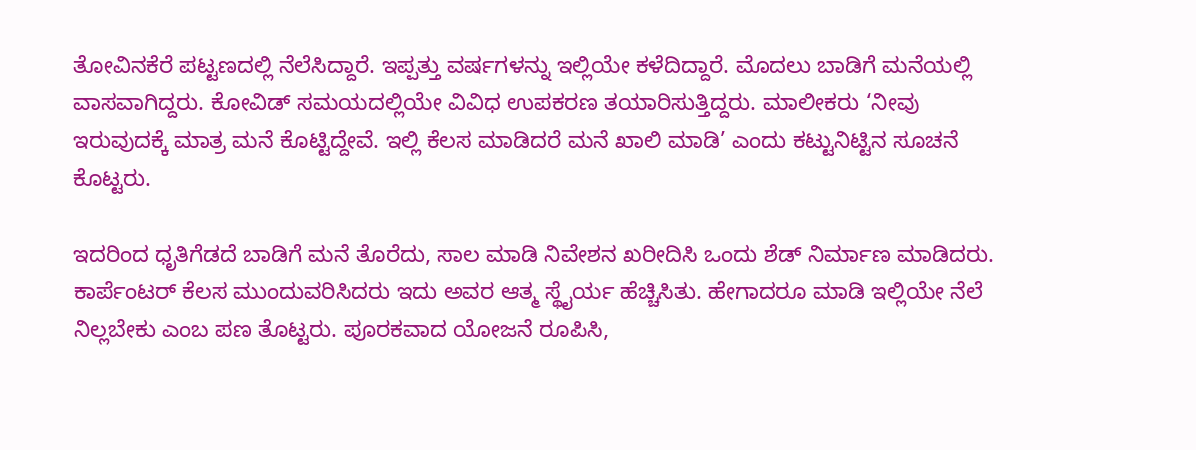ತೋವಿನಕೆರೆ ಪಟ್ಟಣದಲ್ಲಿ ನೆಲೆಸಿದ್ದಾರೆ. ಇಪ್ಪತ್ತು ವರ್ಷಗಳನ್ನು ಇಲ್ಲಿಯೇ ಕಳೆದಿದ್ದಾರೆ. ಮೊದಲು ಬಾಡಿಗೆ ಮನೆಯಲ್ಲಿ ವಾಸವಾಗಿದ್ದರು. ಕೋವಿಡ್ ಸಮಯದಲ್ಲಿಯೇ ವಿವಿಧ ಉಪಕರಣ ತಯಾರಿಸುತ್ತಿದ್ದರು. ಮಾಲೀಕರು ‘ನೀವು ಇರುವುದಕ್ಕೆ ಮಾತ್ರ ಮನೆ ಕೊಟ್ಟಿದ್ದೇವೆ. ಇಲ್ಲಿ ಕೆಲಸ ಮಾಡಿದರೆ ಮನೆ ಖಾಲಿ ಮಾಡಿ’ ಎಂದು ಕಟ್ಟುನಿಟ್ಟಿನ ಸೂಚನೆ ಕೊಟ್ಟರು.

ಇದರಿಂದ ಧೃತಿಗೆಡದೆ ಬಾಡಿಗೆ ಮನೆ ತೊರೆದು, ಸಾಲ ಮಾಡಿ ನಿವೇಶನ ಖರೀದಿಸಿ ಒಂದು ಶೆಡ್ ನಿರ್ಮಾಣ ಮಾಡಿದರು. ಕಾರ್ಪೆಂಟರ್ ಕೆಲಸ ಮುಂದುವರಿಸಿದರು ಇದು ಅವರ ಆತ್ಮ ಸ್ಥೈರ್ಯ ಹೆಚ್ಚಿಸಿತು. ಹೇಗಾದರೂ ಮಾಡಿ ಇಲ್ಲಿಯೇ ನೆಲೆ ನಿಲ್ಲಬೇಕು ಎಂಬ ಪಣ ತೊಟ್ಟರು. ಪೂರಕವಾದ ಯೋಜನೆ ರೂಪಿಸಿ,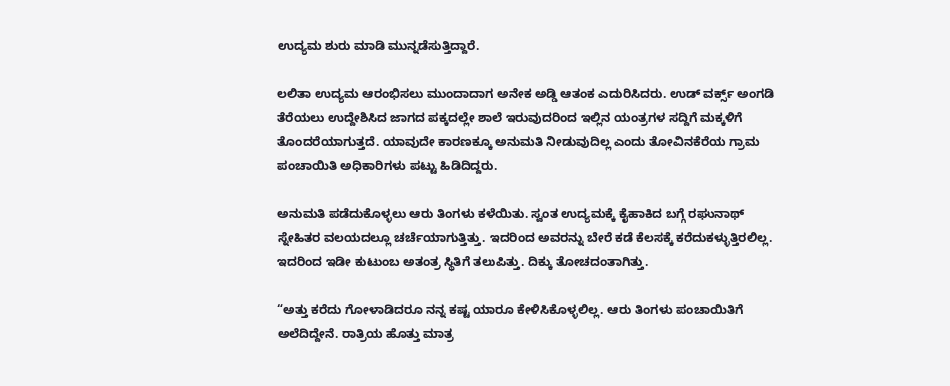ಉದ್ಯಮ ಶುರು ಮಾಡಿ ಮುನ್ನಡೆಸುತ್ತಿದ್ದಾರೆ.

ಲಲಿತಾ ಉದ್ಯಮ ಆರಂಭಿಸಲು ಮುಂದಾದಾಗ ಅನೇಕ ಅಡ್ಡಿ ಆತಂಕ ಎದುರಿಸಿದರು. ಉಡ್ ವರ್ಕ್ಸ್ ಅಂಗಡಿ ತೆರೆಯಲು ಉದ್ದೇಶಿಸಿದ ಜಾಗದ ಪಕ್ಕದಲ್ಲೇ ಶಾಲೆ ಇರುವುದರಿಂದ ಇಲ್ಲಿನ ಯಂತ್ರಗಳ ಸದ್ದಿಗೆ ಮಕ್ಕಳಿಗೆ ತೊಂದರೆಯಾಗುತ್ತದೆ. ಯಾವುದೇ ಕಾರಣಕ್ಕೂ ಅನುಮತಿ ನೀಡುವುದಿಲ್ಲ ಎಂದು ತೋವಿನಕೆರೆಯ ಗ್ರಾಮ ಪಂಚಾಯಿತಿ ಅಧಿಕಾರಿಗಳು ಪಟ್ಟು ಹಿಡಿದಿದ್ದರು.

ಅನುಮತಿ ಪಡೆದುಕೊಳ್ಳಲು ಆರು ತಿಂಗಳು ಕಳೆಯಿತು. ಸ್ವಂತ ಉದ್ಯಮಕ್ಕೆ ಕೈಹಾಕಿದ ಬಗ್ಗೆ ರಘುನಾಥ್ ಸ್ನೇಹಿತರ ವಲಯದಲ್ಲೂ ಚರ್ಚೆಯಾಗುತ್ತಿತ್ತು. ಇದರಿಂದ ಅವರನ್ನು ಬೇರೆ ಕಡೆ ಕೆಲಸಕ್ಕೆ ಕರೆದುಕಳ್ಳುತ್ತಿರಲಿಲ್ಲ. ಇದರಿಂದ ಇಡೀ ಕುಟುಂಬ ಅತಂತ್ರ ಸ್ಥಿತಿಗೆ ತಲುಪಿತ್ತು. ದಿಕ್ಕು ತೋಚದಂತಾಗಿತ್ತು.

“ಅತ್ತು ಕರೆದು ಗೋಳಾಡಿದರೂ ನನ್ನ ಕಷ್ಟ ಯಾರೂ ಕೇಳಿಸಿಕೊಳ್ಳಲಿಲ್ಲ. ಆರು ತಿಂಗಳು ಪಂಚಾಯಿತಿಗೆ ಅಲೆದಿದ್ದೇನೆ. ರಾತ್ರಿಯ ಹೊತ್ತು ಮಾತ್ರ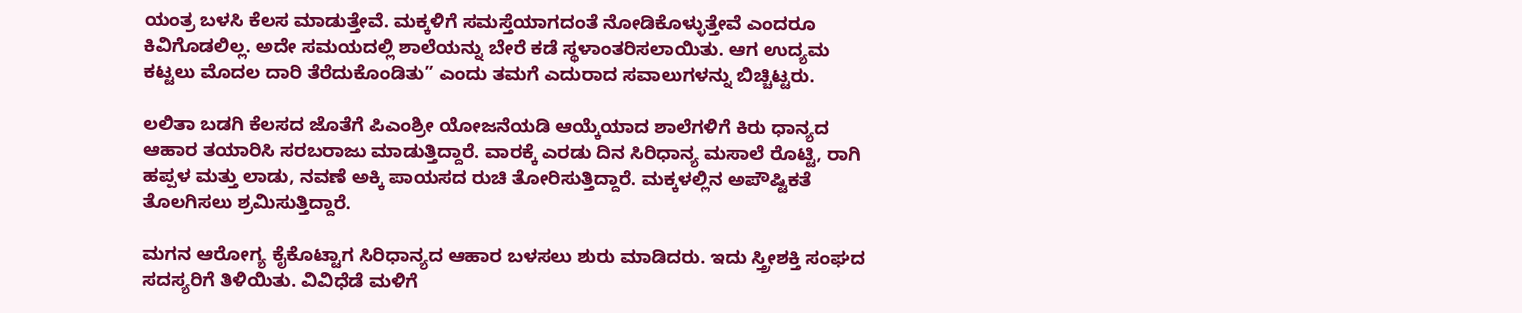ಯಂತ್ರ ಬಳಸಿ ಕೆಲಸ ಮಾಡುತ್ತೇವೆ. ಮಕ್ಕಳಿಗೆ ಸಮಸ್ತೆಯಾಗದಂತೆ ನೋಡಿಕೊಳ್ಳುತ್ತೇವೆ ಎಂದರೂ ಕಿವಿಗೊಡಲಿಲ್ಲ. ಅದೇ ಸಮಯದಲ್ಲಿ ಶಾಲೆಯನ್ನು ಬೇರೆ ಕಡೆ ಸ್ಥಳಾಂತರಿಸಲಾಯಿತು. ಆಗ ಉದ್ಯಮ ಕಟ್ಟಲು ಮೊದಲ ದಾರಿ ತೆರೆದುಕೊಂಡಿತು” ಎಂದು ತಮಗೆ ಎದುರಾದ ಸವಾಲುಗಳನ್ನು ಬಿಚ್ಚಿಟ್ಟರು.

ಲಲಿತಾ ಬಡಗಿ ಕೆಲಸದ ಜೊತೆಗೆ ಪಿಎಂಶ್ರೀ ಯೋಜನೆಯಡಿ ಆಯ್ಕೆಯಾದ ಶಾಲೆಗಳಿಗೆ ಕಿರು ಧಾನ್ಯದ ಆಹಾರ ತಯಾರಿಸಿ ಸರಬರಾಜು ಮಾಡುತ್ತಿದ್ದಾರೆ. ವಾರಕ್ಕೆ ಎರಡು ದಿನ ಸಿರಿಧಾನ್ಯ ಮಸಾಲೆ ರೊಟ್ಟಿ, ರಾಗಿ ಹಪ್ಪಳ ಮತ್ತು ಲಾಡು, ನವಣೆ ಅಕ್ಕಿ ಪಾಯಸದ ರುಚಿ ತೋರಿಸುತ್ತಿದ್ದಾರೆ. ಮಕ್ಕಳಲ್ಲಿನ ಅಪೌಷ್ಟಿಕತೆ ತೊಲಗಿಸಲು ಶ್ರಮಿಸುತ್ತಿದ್ದಾರೆ.

ಮಗನ ಆರೋಗ್ಯ ಕೈಕೊಟ್ಟಾಗ ಸಿರಿಧಾನ್ಯದ ಆಹಾರ ಬಳಸಲು ಶುರು ಮಾಡಿದರು. ಇದು ಸ್ತ್ರೀಶಕ್ತಿ ಸಂಘದ ಸದಸ್ಯರಿಗೆ ತಿಳಿಯಿತು. ವಿವಿಧೆಡೆ ಮಳಿಗೆ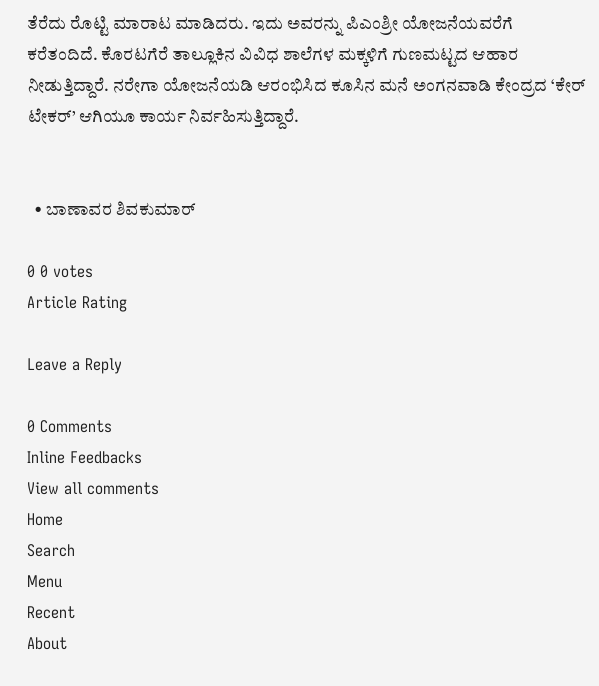ತೆರೆದು ರೊಟ್ಟಿ ಮಾರಾಟ ಮಾಡಿದರು. ಇದು ಅವರನ್ನು ಪಿಎಂಶ್ರೀ ಯೋಜನೆಯವರೆಗೆ ಕರೆತಂದಿದೆ. ಕೊರಟಗೆರೆ ತಾಲ್ಲೂಕಿನ ವಿವಿಧ ಶಾಲೆಗಳ ಮಕ್ಕಳಿಗೆ ಗುಣಮಟ್ಟದ ಆಹಾರ ನೀಡುತ್ತಿದ್ದಾರೆ. ನರೇಗಾ ಯೋಜನೆಯಡಿ ಆರಂಭಿಸಿದ ಕೂಸಿನ ಮನೆ ಅಂಗನವಾಡಿ ಕೇಂದ್ರದ ‘ಕೇರ್ ಟೇಕರ್’ ಆಗಿಯೂ ಕಾರ್ಯ ನಿರ್ವಹಿಸುತ್ತಿದ್ದಾರೆ.


  • ಬಾಣಾವರ ಶಿವಕುಮಾರ್

0 0 votes
Article Rating

Leave a Reply

0 Comments
Inline Feedbacks
View all comments
Home
Search
Menu
Recent
About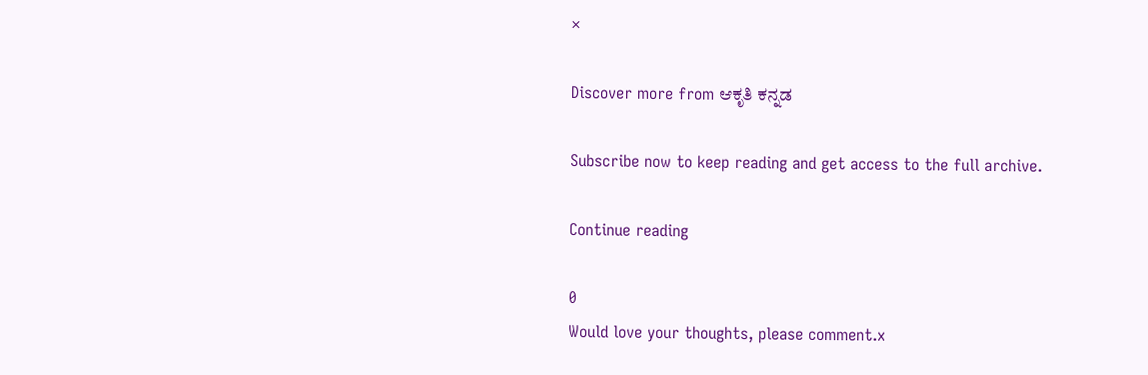×

Discover more from ಆಕೃತಿ ಕನ್ನಡ

Subscribe now to keep reading and get access to the full archive.

Continue reading

0
Would love your thoughts, please comment.x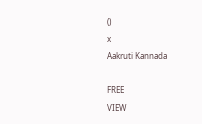()
x
Aakruti Kannada

FREE
VIEW